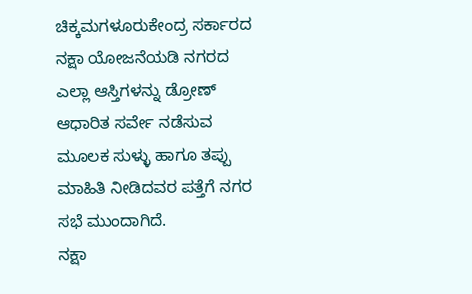ಚಿಕ್ಕಮಗಳೂರುಕೇಂದ್ರ ಸರ್ಕಾರದ ನಕ್ಷಾ ಯೋಜನೆಯಡಿ ನಗರದ ಎಲ್ಲಾ ಆಸ್ತಿಗಳನ್ನು ಡ್ರೋಣ್ ಆಧಾರಿತ ಸರ್ವೇ ನಡೆಸುವ ಮೂಲಕ ಸುಳ್ಳು ಹಾಗೂ ತಪ್ಪು ಮಾಹಿತಿ ನೀಡಿದವರ ಪತ್ತೆಗೆ ನಗರ ಸಭೆ ಮುಂದಾಗಿದೆ.
ನಕ್ಷಾ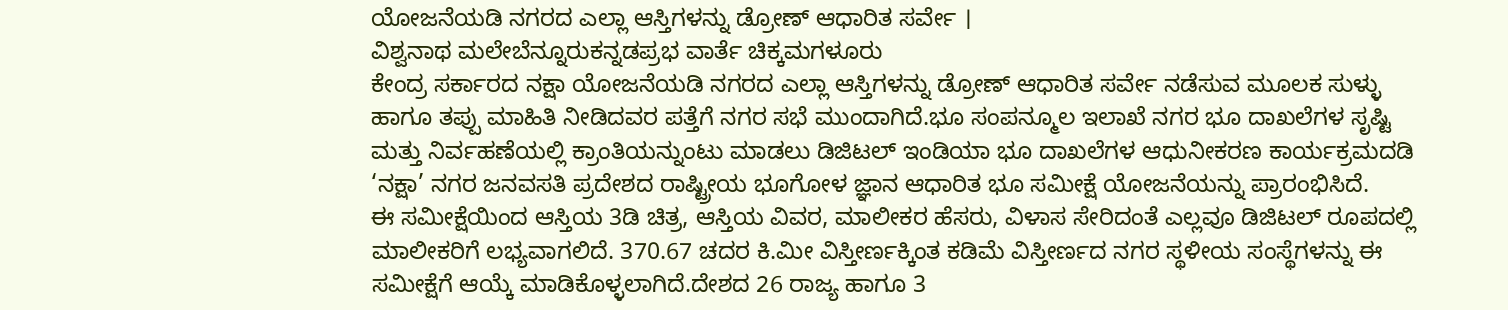ಯೋಜನೆಯಡಿ ನಗರದ ಎಲ್ಲಾ ಆಸ್ತಿಗಳನ್ನು ಡ್ರೋಣ್ ಆಧಾರಿತ ಸರ್ವೇ ।
ವಿಶ್ವನಾಥ ಮಲೇಬೆನ್ನೂರುಕನ್ನಡಪ್ರಭ ವಾರ್ತೆ ಚಿಕ್ಕಮಗಳೂರು
ಕೇಂದ್ರ ಸರ್ಕಾರದ ನಕ್ಷಾ ಯೋಜನೆಯಡಿ ನಗರದ ಎಲ್ಲಾ ಆಸ್ತಿಗಳನ್ನು ಡ್ರೋಣ್ ಆಧಾರಿತ ಸರ್ವೇ ನಡೆಸುವ ಮೂಲಕ ಸುಳ್ಳು ಹಾಗೂ ತಪ್ಪು ಮಾಹಿತಿ ನೀಡಿದವರ ಪತ್ತೆಗೆ ನಗರ ಸಭೆ ಮುಂದಾಗಿದೆ.ಭೂ ಸಂಪನ್ಮೂಲ ಇಲಾಖೆ ನಗರ ಭೂ ದಾಖಲೆಗಳ ಸೃಷ್ಟಿ ಮತ್ತು ನಿರ್ವಹಣೆಯಲ್ಲಿ ಕ್ರಾಂತಿಯನ್ನುಂಟು ಮಾಡಲು ಡಿಜಿಟಲ್ ಇಂಡಿಯಾ ಭೂ ದಾಖಲೆಗಳ ಆಧುನೀಕರಣ ಕಾರ್ಯಕ್ರಮದಡಿ ‘ನಕ್ಷಾ’ ನಗರ ಜನವಸತಿ ಪ್ರದೇಶದ ರಾಷ್ಟ್ರೀಯ ಭೂಗೋಳ ಜ್ಞಾನ ಆಧಾರಿತ ಭೂ ಸಮೀಕ್ಷೆ ಯೋಜನೆಯನ್ನು ಪ್ರಾರಂಭಿಸಿದೆ.
ಈ ಸಮೀಕ್ಷೆಯಿಂದ ಆಸ್ತಿಯ 3ಡಿ ಚಿತ್ರ, ಆಸ್ತಿಯ ವಿವರ, ಮಾಲೀಕರ ಹೆಸರು, ವಿಳಾಸ ಸೇರಿದಂತೆ ಎಲ್ಲವೂ ಡಿಜಿಟಲ್ ರೂಪದಲ್ಲಿ ಮಾಲೀಕರಿಗೆ ಲಭ್ಯವಾಗಲಿದೆ. 370.67 ಚದರ ಕಿ.ಮೀ ವಿಸ್ತೀರ್ಣಕ್ಕಿಂತ ಕಡಿಮೆ ವಿಸ್ತೀರ್ಣದ ನಗರ ಸ್ಥಳೀಯ ಸಂಸ್ಥೆಗಳನ್ನು ಈ ಸಮೀಕ್ಷೆಗೆ ಆಯ್ಕೆ ಮಾಡಿಕೊಳ್ಳಲಾಗಿದೆ.ದೇಶದ 26 ರಾಜ್ಯ ಹಾಗೂ 3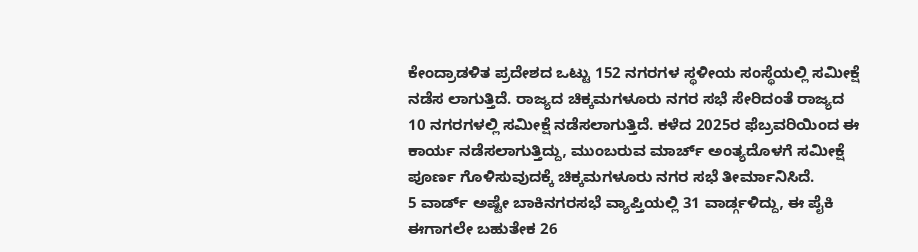ಕೇಂದ್ರಾಡಳಿತ ಪ್ರದೇಶದ ಒಟ್ಟು 152 ನಗರಗಳ ಸ್ಥಳೀಯ ಸಂಸ್ಥೆಯಲ್ಲಿ ಸಮೀಕ್ಷೆ ನಡೆಸ ಲಾಗುತ್ತಿದೆ. ರಾಜ್ಯದ ಚಿಕ್ಕಮಗಳೂರು ನಗರ ಸಭೆ ಸೇರಿದಂತೆ ರಾಜ್ಯದ 10 ನಗರಗಳಲ್ಲಿ ಸಮೀಕ್ಷೆ ನಡೆಸಲಾಗುತ್ತಿದೆ. ಕಳೆದ 2025ರ ಫೆಬ್ರವರಿಯಿಂದ ಈ ಕಾರ್ಯ ನಡೆಸಲಾಗುತ್ತಿದ್ದು, ಮುಂಬರುವ ಮಾರ್ಚ್ ಅಂತ್ಯದೊಳಗೆ ಸಮೀಕ್ಷೆ ಪೂರ್ಣ ಗೊಳಿಸುವುದಕ್ಕೆ ಚಿಕ್ಕಮಗಳೂರು ನಗರ ಸಭೆ ತೀರ್ಮಾನಿಸಿದೆ.
5 ವಾರ್ಡ್ ಅಷ್ಟೇ ಬಾಕಿನಗರಸಭೆ ವ್ಯಾಪ್ತಿಯಲ್ಲಿ 31 ವಾರ್ಡ್ಗಳಿದ್ದು, ಈ ಪೈಕಿ ಈಗಾಗಲೇ ಬಹುತೇಕ 26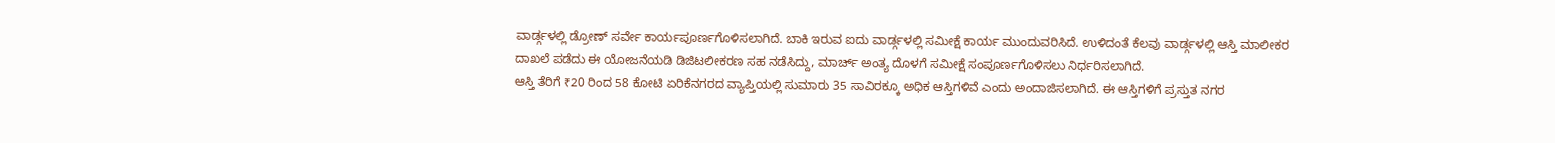ವಾರ್ಡ್ಗಳಲ್ಲಿ ಡ್ರೋಣ್ ಸರ್ವೇ ಕಾರ್ಯಪೂರ್ಣಗೊಳಿಸಲಾಗಿದೆ. ಬಾಕಿ ಇರುವ ಐದು ವಾರ್ಡ್ಗಳಲ್ಲಿ ಸಮೀಕ್ಷೆ ಕಾರ್ಯ ಮುಂದುವರಿಸಿದೆ. ಉಳಿದಂತೆ ಕೆಲವು ವಾರ್ಡ್ಗಳಲ್ಲಿ ಆಸ್ತಿ ಮಾಲೀಕರ ದಾಖಲೆ ಪಡೆದು ಈ ಯೋಜನೆಯಡಿ ಡಿಜಿಟಲೀಕರಣ ಸಹ ನಡೆಸಿದ್ದು, ಮಾರ್ಚ್ ಅಂತ್ಯ ದೊಳಗೆ ಸಮೀಕ್ಷೆ ಸಂಪೂರ್ಣಗೊಳಿಸಲು ನಿರ್ಧರಿಸಲಾಗಿದೆ.
ಆಸ್ತಿ ತೆರಿಗೆ ₹20 ರಿಂದ 58 ಕೋಟಿ ಏರಿಕೆನಗರದ ವ್ಯಾಪ್ತಿಯಲ್ಲಿ ಸುಮಾರು 35 ಸಾವಿರಕ್ಕೂ ಅಧಿಕ ಆಸ್ತಿಗಳಿವೆ ಎಂದು ಅಂದಾಜಿಸಲಾಗಿದೆ. ಈ ಆಸ್ತಿಗಳಿಗೆ ಪ್ರಸ್ತುತ ನಗರ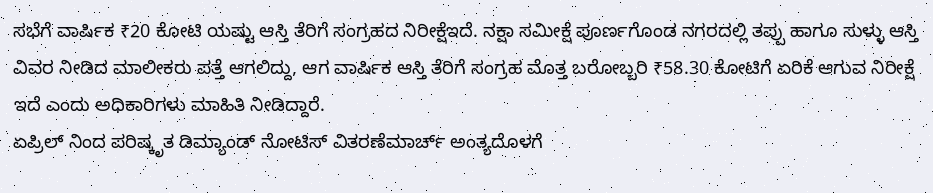ಸಭೆಗೆ ವಾರ್ಷಿಕ ₹20 ಕೋಟಿ ಯಷ್ಟು ಆಸ್ತಿ ತೆರಿಗೆ ಸಂಗ್ರಹದ ನಿರೀಕ್ಷೆಇದೆ. ನಕ್ಷಾ ಸಮೀಕ್ಷೆ ಪೂರ್ಣಗೊಂಡ ನಗರದಲ್ಲಿ ತಪ್ಪು ಹಾಗೂ ಸುಳ್ಳು ಆಸ್ತಿ ವಿವರ ನೀಡಿದ ಮಾಲೀಕರು ಪತ್ತೆ ಆಗಲಿದ್ದು, ಆಗ ವಾರ್ಷಿಕ ಆಸ್ತಿ ತೆರಿಗೆ ಸಂಗ್ರಹ ಮೊತ್ತ ಬರೋಬ್ಬರಿ ₹58.30 ಕೋಟಿಗೆ ಏರಿಕೆ ಆಗುವ ನಿರೀಕ್ಷೆ ಇದೆ ಎಂದು ಅಧಿಕಾರಿಗಳು ಮಾಹಿತಿ ನೀಡಿದ್ದಾರೆ.
ಏಪ್ರಿಲ್ ನಿಂದ ಪರಿಷ್ಕೃತ ಡಿಮ್ಯಾಂಡ್ ನೋಟಿಸ್ ವಿತರಣೆಮಾರ್ಚ್ ಅಂತ್ಯದೊಳಗೆ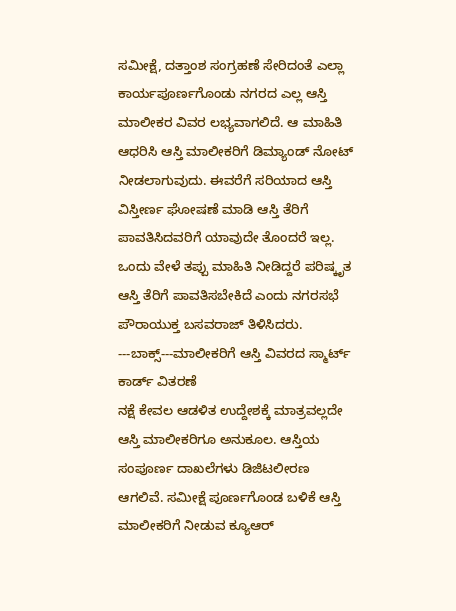ಸಮೀಕ್ಷೆ, ದತ್ತಾಂಶ ಸಂಗ್ರಹಣೆ ಸೇರಿದಂತೆ ಎಲ್ಲಾ ಕಾರ್ಯಪೂರ್ಣಗೊಂಡು ನಗರದ ಎಲ್ಲ ಆಸ್ತಿ ಮಾಲೀಕರ ವಿವರ ಲಭ್ಯವಾಗಲಿದೆ. ಆ ಮಾಹಿತಿ ಆಧರಿಸಿ ಆಸ್ತಿ ಮಾಲೀಕರಿಗೆ ಡಿಮ್ಯಾಂಡ್ ನೋಟ್ ನೀಡಲಾಗುವುದು. ಈವರೆಗೆ ಸರಿಯಾದ ಆಸ್ತಿ ವಿಸ್ತೀರ್ಣ ಘೋಷಣೆ ಮಾಡಿ ಆಸ್ತಿ ತೆರಿಗೆ ಪಾವತಿಸಿದವರಿಗೆ ಯಾವುದೇ ತೊಂದರೆ ಇಲ್ಲ. ಒಂದು ವೇಳೆ ತಪ್ಪು ಮಾಹಿತಿ ನೀಡಿದ್ದರೆ ಪರಿಷ್ಕೃತ ಆಸ್ತಿ ತೆರಿಗೆ ಪಾವತಿಸಬೇಕಿದೆ ಎಂದು ನಗರಸಭೆ ಪೌರಾಯುಕ್ತ ಬಸವರಾಜ್ ತಿಳಿಸಿದರು.
---ಬಾಕ್ಸ್---ಮಾಲೀಕರಿಗೆ ಆಸ್ತಿ ವಿವರದ ಸ್ಮಾರ್ಟ್ ಕಾರ್ಡ್ ವಿತರಣೆ
ನಕ್ಷೆ ಕೇವಲ ಆಡಳಿತ ಉದ್ದೇಶಕ್ಕೆ ಮಾತ್ರವಲ್ಲದೇ ಆಸ್ತಿ ಮಾಲೀಕರಿಗೂ ಅನುಕೂಲ. ಆಸ್ತಿಯ ಸಂಪೂರ್ಣ ದಾಖಲೆಗಳು ಡಿಜಿಟಲೀರಣ ಆಗಲಿವೆ. ಸಮೀಕ್ಷೆ ಪೂರ್ಣಗೊಂಡ ಬಳಿಕೆ ಆಸ್ತಿ ಮಾಲೀಕರಿಗೆ ನೀಡುವ ಕ್ಯೂಆರ್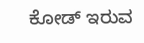ಕೋಡ್ ಇರುವ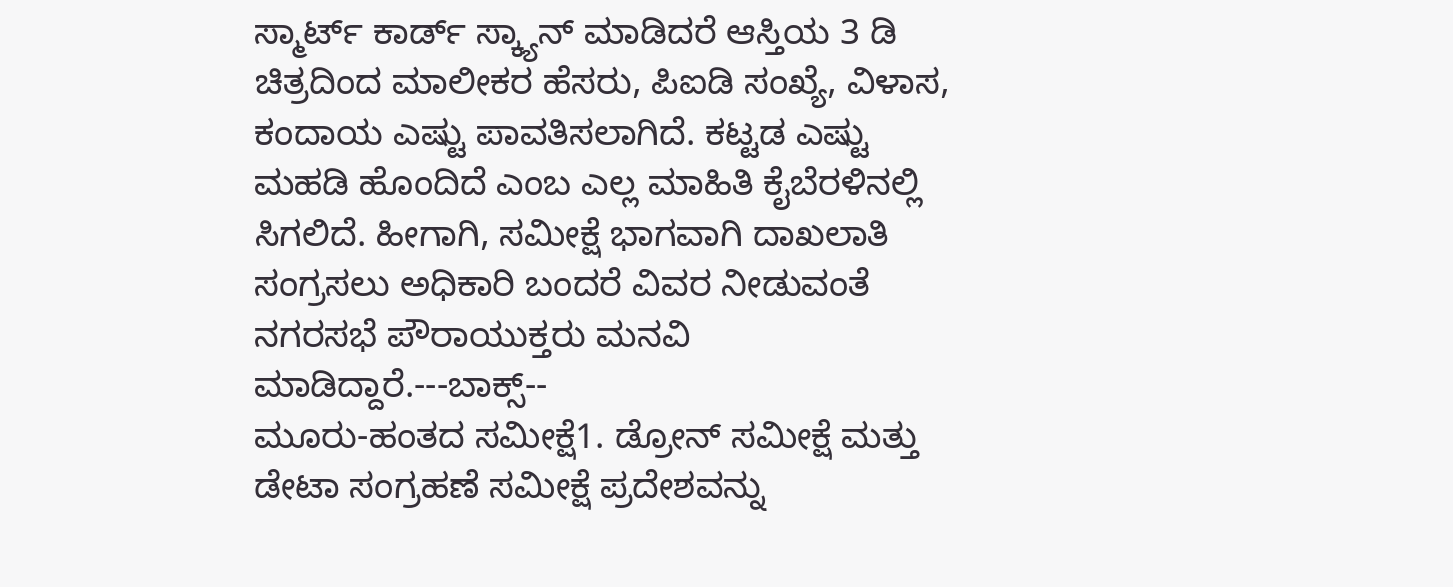ಸ್ಮಾರ್ಟ್ ಕಾರ್ಡ್ ಸ್ಕ್ಯಾನ್ ಮಾಡಿದರೆ ಆಸ್ತಿಯ 3 ಡಿ ಚಿತ್ರದಿಂದ ಮಾಲೀಕರ ಹೆಸರು, ಪಿಐಡಿ ಸಂಖ್ಯೆ, ವಿಳಾಸ, ಕಂದಾಯ ಎಷ್ಟು ಪಾವತಿಸಲಾಗಿದೆ. ಕಟ್ಟಡ ಎಷ್ಟು ಮಹಡಿ ಹೊಂದಿದೆ ಎಂಬ ಎಲ್ಲ ಮಾಹಿತಿ ಕೈಬೆರಳಿನಲ್ಲಿ ಸಿಗಲಿದೆ. ಹೀಗಾಗಿ, ಸಮೀಕ್ಷೆ ಭಾಗವಾಗಿ ದಾಖಲಾತಿ ಸಂಗ್ರಸಲು ಅಧಿಕಾರಿ ಬಂದರೆ ವಿವರ ನೀಡುವಂತೆ ನಗರಸಭೆ ಪೌರಾಯುಕ್ತರು ಮನವಿ ಮಾಡಿದ್ದಾರೆ.---ಬಾಕ್ಸ್--
ಮೂರು-ಹಂತದ ಸಮೀಕ್ಷೆ1. ಡ್ರೋನ್ ಸಮೀಕ್ಷೆ ಮತ್ತು ಡೇಟಾ ಸಂಗ್ರಹಣೆ ಸಮೀಕ್ಷೆ ಪ್ರದೇಶವನ್ನು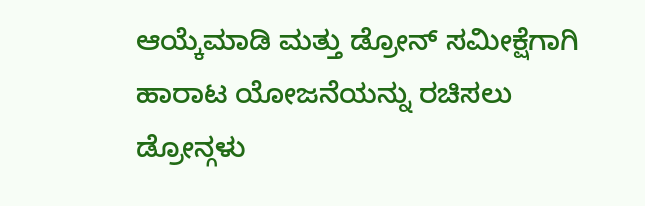ಆಯ್ಕೆಮಾಡಿ ಮತ್ತು ಡ್ರೋನ್ ಸಮೀಕ್ಷೆಗಾಗಿ ಹಾರಾಟ ಯೋಜನೆಯನ್ನು ರಚಿಸಲು ಡ್ರೋನ್ಗಳು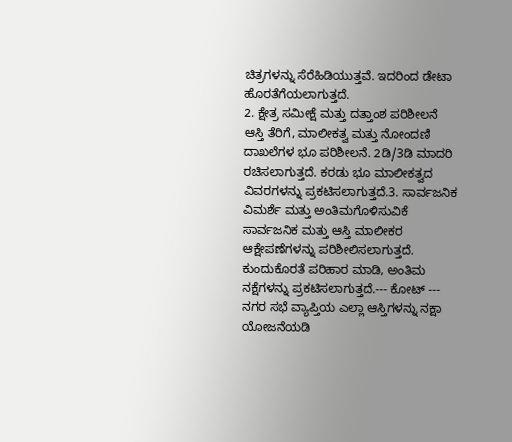ಚಿತ್ರಗಳನ್ನು ಸೆರೆಹಿಡಿಯುತ್ತವೆ. ಇದರಿಂದ ಡೇಟಾ ಹೊರತೆಗೆಯಲಾಗುತ್ತದೆ.
2. ಕ್ಷೇತ್ರ ಸಮೀಕ್ಷೆ ಮತ್ತು ದತ್ತಾಂಶ ಪರಿಶೀಲನೆ ಆಸ್ತಿ ತೆರಿಗೆ, ಮಾಲೀಕತ್ವ ಮತ್ತು ನೋಂದಣಿ ದಾಖಲೆಗಳ ಭೂ ಪರಿಶೀಲನೆ. 2ಡಿ/3ಡಿ ಮಾದರಿ ರಚಿಸಲಾಗುತ್ತದೆ. ಕರಡು ಭೂ ಮಾಲೀಕತ್ವದ ವಿವರಗಳನ್ನು ಪ್ರಕಟಿಸಲಾಗುತ್ತದೆ.3. ಸಾರ್ವಜನಿಕ ವಿಮರ್ಶೆ ಮತ್ತು ಅಂತಿಮಗೊಳಿಸುವಿಕೆ ಸಾರ್ವಜನಿಕ ಮತ್ತು ಆಸ್ತಿ ಮಾಲೀಕರ ಆಕ್ಷೇಪಣೆಗಳನ್ನು ಪರಿಶೀಲಿಸಲಾಗುತ್ತದೆ. ಕುಂದುಕೊರತೆ ಪರಿಹಾರ ಮಾಡಿ, ಅಂತಿಮ ನಕ್ಷೆಗಳನ್ನು ಪ್ರಕಟಿಸಲಾಗುತ್ತದೆ.--- ಕೋಟ್ ---
ನಗರ ಸಭೆ ವ್ಯಾಪ್ತಿಯ ಎಲ್ಲಾ ಆಸ್ತಿಗಳನ್ನು ನಕ್ಷಾ ಯೋಜನೆಯಡಿ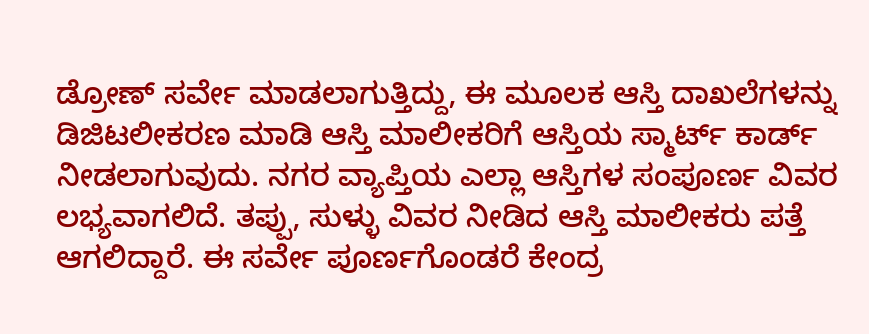ಡ್ರೋಣ್ ಸರ್ವೇ ಮಾಡಲಾಗುತ್ತಿದ್ದು, ಈ ಮೂಲಕ ಆಸ್ತಿ ದಾಖಲೆಗಳನ್ನು ಡಿಜಿಟಲೀಕರಣ ಮಾಡಿ ಆಸ್ತಿ ಮಾಲೀಕರಿಗೆ ಆಸ್ತಿಯ ಸ್ಮಾರ್ಟ್ ಕಾರ್ಡ್ ನೀಡಲಾಗುವುದು. ನಗರ ವ್ಯಾಪ್ತಿಯ ಎಲ್ಲಾ ಆಸ್ತಿಗಳ ಸಂಪೂರ್ಣ ವಿವರ ಲಭ್ಯವಾಗಲಿದೆ. ತಪ್ಪು, ಸುಳ್ಳು ವಿವರ ನೀಡಿದ ಆಸ್ತಿ ಮಾಲೀಕರು ಪತ್ತೆ ಆಗಲಿದ್ದಾರೆ. ಈ ಸರ್ವೇ ಪೂರ್ಣಗೊಂಡರೆ ಕೇಂದ್ರ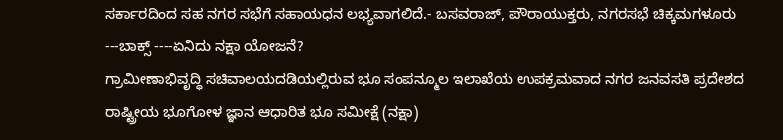ಸರ್ಕಾರದಿಂದ ಸಹ ನಗರ ಸಭೆಗೆ ಸಹಾಯಧನ ಲಭ್ಯವಾಗಲಿದೆ.- ಬಸವರಾಜ್, ಪೌರಾಯುಕ್ತರು, ನಗರಸಭೆ ಚಿಕ್ಕಮಗಳೂರು
---ಬಾಕ್ಸ್ ----ಏನಿದು ನಕ್ಷಾ ಯೋಜನೆ?
ಗ್ರಾಮೀಣಾಭಿವೃದ್ಧಿ ಸಚಿವಾಲಯದಡಿಯಲ್ಲಿರುವ ಭೂ ಸಂಪನ್ಮೂಲ ಇಲಾಖೆಯ ಉಪಕ್ರಮವಾದ ನಗರ ಜನವಸತಿ ಪ್ರದೇಶದ ರಾಷ್ಟ್ರೀಯ ಭೂಗೋಳ ಜ್ಞಾನ ಆಧಾರಿತ ಭೂ ಸಮೀಕ್ಷೆ (ನಕ್ಷಾ)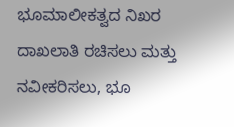ಭೂಮಾಲೀಕತ್ವದ ನಿಖರ ದಾಖಲಾತಿ ರಚಿಸಲು ಮತ್ತು ನವೀಕರಿಸಲು, ಭೂ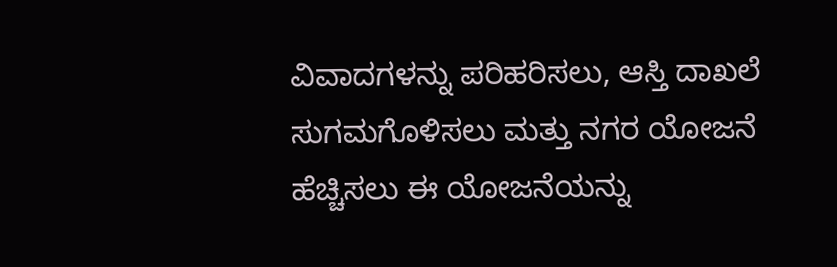ವಿವಾದಗಳನ್ನು ಪರಿಹರಿಸಲು, ಆಸ್ತಿ ದಾಖಲೆ ಸುಗಮಗೊಳಿಸಲು ಮತ್ತು ನಗರ ಯೋಜನೆ ಹೆಚ್ಚಿಸಲು ಈ ಯೋಜನೆಯನ್ನು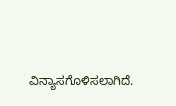ವಿನ್ಯಾಸಗೊಳಿಸಲಾಗಿದೆ.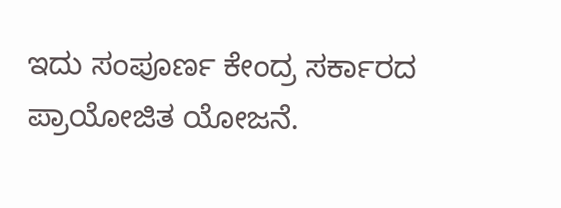ಇದು ಸಂಪೂರ್ಣ ಕೇಂದ್ರ ಸರ್ಕಾರದ ಪ್ರಾಯೋಜಿತ ಯೋಜನೆ.